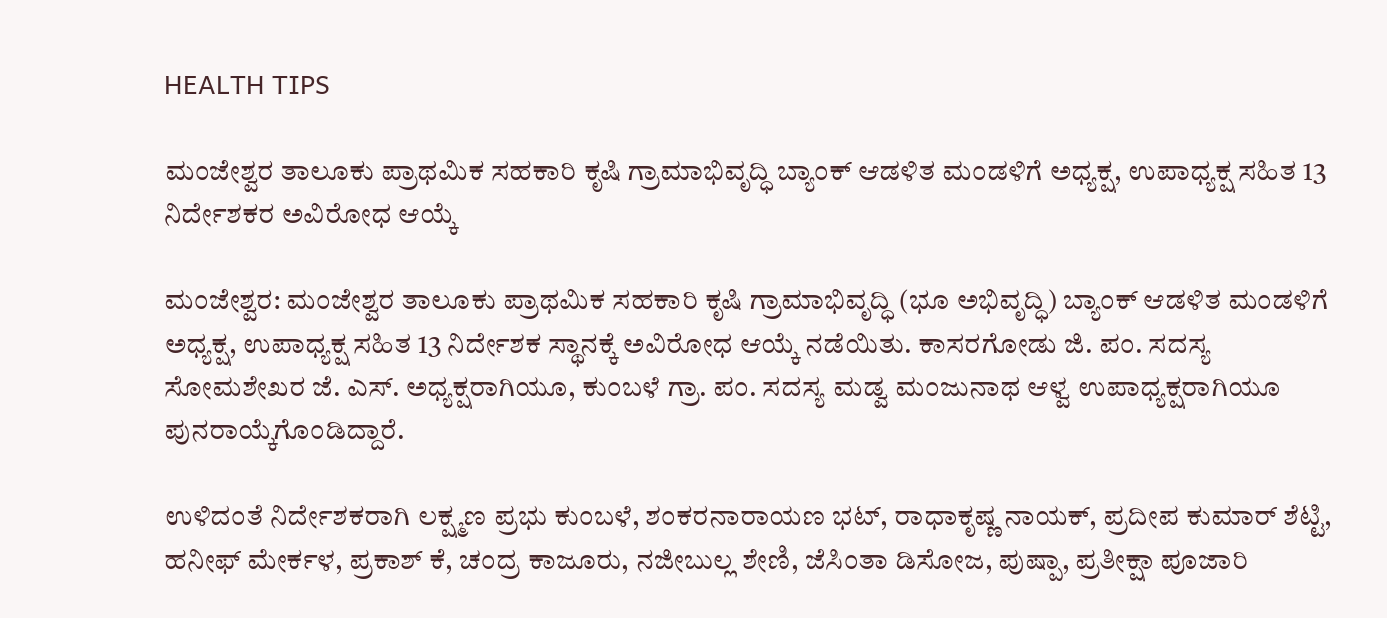HEALTH TIPS

ಮಂಜೇಶ್ವರ ತಾಲೂಕು ಪ್ರಾಥಮಿಕ ಸಹಕಾರಿ ಕೃಷಿ ಗ್ರಾಮಾಭಿವೃದ್ಧಿ ಬ್ಯಾಂಕ್ ಆಡಳಿತ ಮಂಡಳಿಗೆ ಅಧ್ಯಕ್ಷ, ಉಪಾಧ್ಯಕ್ಷ ಸಹಿತ 13 ನಿರ್ದೇಶಕರ ಅವಿರೋಧ ಆಯ್ಕೆ

ಮಂಜೇಶ್ವರ: ಮಂಜೇಶ್ವರ ತಾಲೂಕು ಪ್ರಾಥಮಿಕ ಸಹಕಾರಿ ಕೃಷಿ ಗ್ರಾಮಾಭಿವೃದ್ಧಿ (ಭೂ ಅಭಿವೃದ್ಧಿ) ಬ್ಯಾಂಕ್ ಆಡಳಿತ ಮಂಡಳಿಗೆ ಅಧ್ಯಕ್ಷ, ಉಪಾಧ್ಯಕ್ಷ ಸಹಿತ 13 ನಿರ್ದೇಶಕ ಸ್ಥಾನಕ್ಕೆ ಅವಿರೋಧ ಆಯ್ಕೆ ನಡೆಯಿತು. ಕಾಸರಗೋಡು ಜಿ. ಪಂ. ಸದಸ್ಯ ಸೋಮಶೇಖರ ಜೆ. ಎಸ್. ಅಧ್ಯಕ್ಷರಾಗಿಯೂ, ಕುಂಬಳೆ ಗ್ರಾ. ಪಂ. ಸದಸ್ಯ ಮಡ್ವ ಮಂಜುನಾಥ ಆಳ್ವ ಉಪಾಧ್ಯಕ್ಷರಾಗಿಯೂ ಪುನರಾಯ್ಕೆಗೊಂಡಿದ್ದಾರೆ.

ಉಳಿದಂತೆ ನಿರ್ದೇಶಕರಾಗಿ ಲಕ್ಷ್ಮಣ ಪ್ರಭು ಕುಂಬಳೆ, ಶಂಕರನಾರಾಯಣ ಭಟ್, ರಾಧಾಕೃಷ್ಣ ನಾಯಕ್, ಪ್ರದೀಪ ಕುಮಾರ್ ಶೆಟ್ಟಿ, ಹನೀಫ್ ಮೇರ್ಕಳ, ಪ್ರಕಾಶ್ ಕೆ, ಚಂದ್ರ ಕಾಜೂರು, ನಜೀಬುಲ್ಲ ಶೇಣಿ, ಜೆಸಿಂತಾ ಡಿಸೋಜ, ಪುಷ್ಪಾ, ಪ್ರತೀಕ್ಷಾ ಪೂಜಾರಿ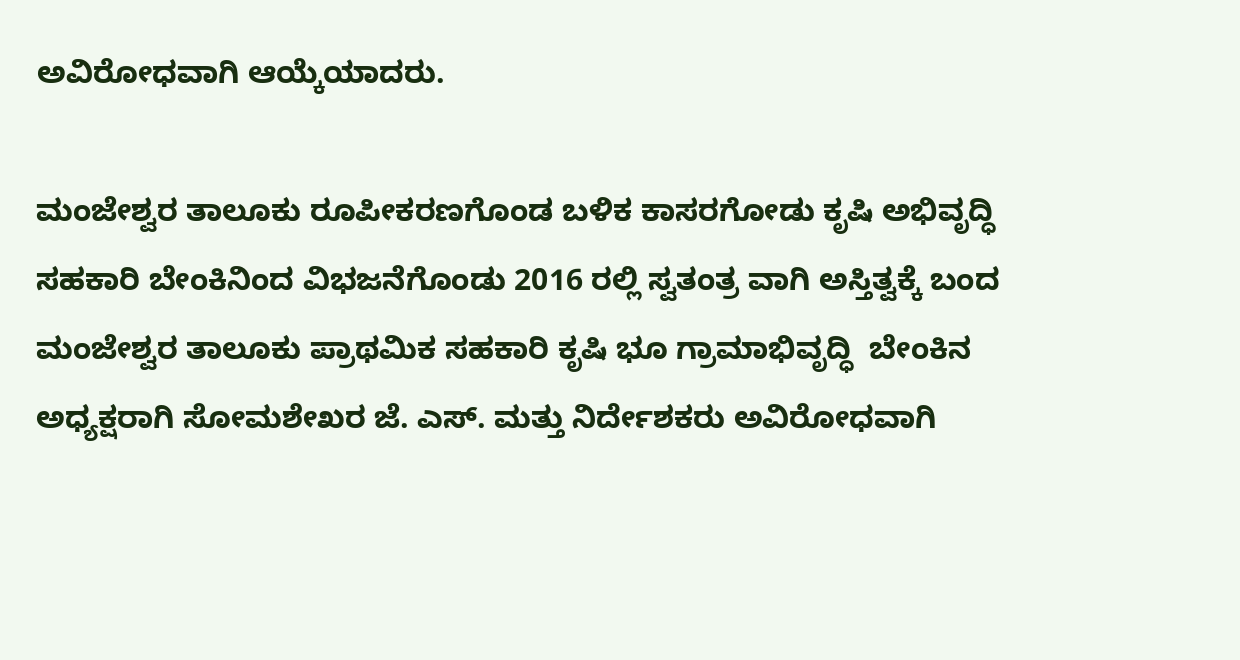ಅವಿರೋಧವಾಗಿ ಆಯ್ಕೆಯಾದರು.

ಮಂಜೇಶ್ವರ ತಾಲೂಕು ರೂಪೀಕರಣಗೊಂಡ ಬಳಿಕ ಕಾಸರಗೋಡು ಕೃಷಿ ಅಭಿವೃದ್ಧಿ ಸಹಕಾರಿ ಬೇಂಕಿನಿಂದ ವಿಭಜನೆಗೊಂಡು 2016 ರಲ್ಲಿ ಸ್ವತಂತ್ರ ವಾಗಿ ಅಸ್ತಿತ್ವಕ್ಕೆ ಬಂದ ಮಂಜೇಶ್ವರ ತಾಲೂಕು ಪ್ರಾಥಮಿಕ ಸಹಕಾರಿ ಕೃಷಿ ಭೂ ಗ್ರಾಮಾಭಿವೃದ್ಧಿ  ಬೇಂಕಿನ ಅಧ್ಯಕ್ಷರಾಗಿ ಸೋಮಶೇಖರ ಜೆ. ಎಸ್. ಮತ್ತು ನಿರ್ದೇಶಕರು ಅವಿರೋಧವಾಗಿ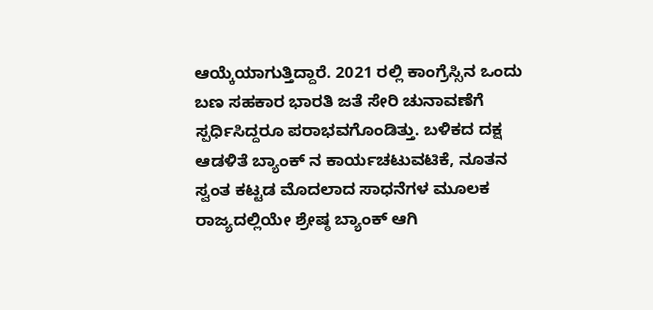ಆಯ್ಕೆಯಾಗುತ್ತಿದ್ದಾರೆ. 2021 ರಲ್ಲಿ ಕಾಂಗ್ರೆಸ್ಸಿನ ಒಂದು ಬಣ ಸಹಕಾರ ಭಾರತಿ ಜತೆ ಸೇರಿ ಚುನಾವಣೆಗೆ ಸ್ಪರ್ಧಿಸಿದ್ದರೂ ಪರಾಭವಗೊಂಡಿತ್ತು. ಬಳಿಕದ ದಕ್ಷ ಆಡಳಿತೆ ಬ್ಯಾಂಕ್ ನ ಕಾರ್ಯಚಟುವಟಿಕೆ, ನೂತನ ಸ್ವಂತ ಕಟ್ಟಡ ಮೊದಲಾದ ಸಾಧನೆಗಳ ಮೂಲಕ ರಾಜ್ಯದಲ್ಲಿಯೇ ಶ್ರೇಷ್ಠ ಬ್ಯಾಂಕ್ ಆಗಿ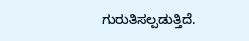ಗುರುತಿಸಲ್ಪಡುತ್ತಿದೆ.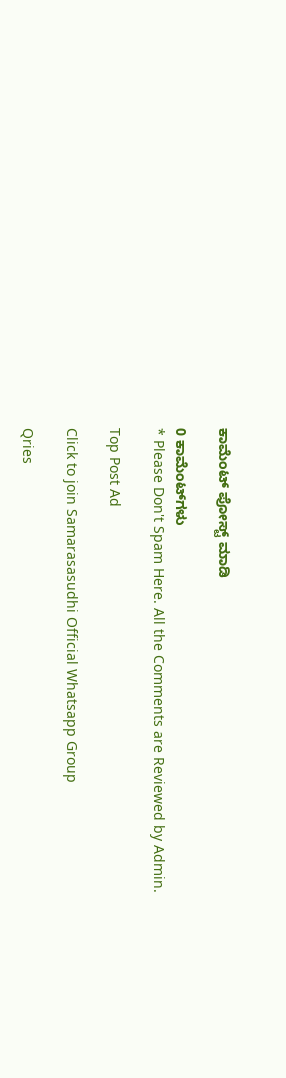ಕಾಮೆಂಟ್‌‌ ಪೋಸ್ಟ್‌ ಮಾಡಿ

0 ಕಾಮೆಂಟ್‌ಗಳು
* Please Don't Spam Here. All the Comments are Reviewed by Admin.

Top Post Ad

Click to join Samarasasudhi Official Whatsapp Group

Qries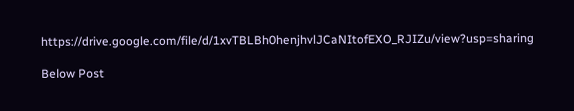https://drive.google.com/file/d/1xvTBLBh0henjhvlJCaNItofEXO_RJIZu/view?usp=sharing

Below Post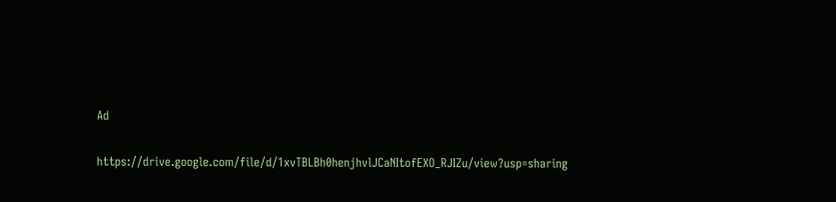Ad

https://drive.google.com/file/d/1xvTBLBh0henjhvlJCaNItofEXO_RJIZu/view?usp=sharing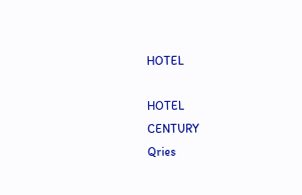HOTEL

HOTEL
CENTURY
Qries